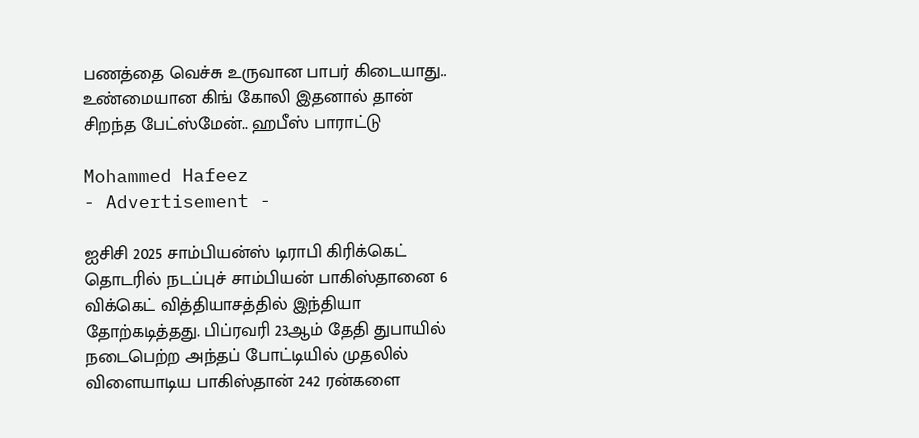பணத்தை வெச்சு உருவான பாபர் கிடையாது.. உண்மையான கிங் கோலி இதனால் தான் சிறந்த பேட்ஸ்மேன்.. ஹபீஸ் பாராட்டு

Mohammed Hafeez
- Advertisement -

ஐசிசி 2025 சாம்பியன்ஸ் டிராபி கிரிக்கெட் தொடரில் நடப்புச் சாம்பியன் பாகிஸ்தானை 6 விக்கெட் வித்தியாசத்தில் இந்தியா தோற்கடித்தது. பிப்ரவரி 23ஆம் தேதி துபாயில் நடைபெற்ற அந்தப் போட்டியில் முதலில் விளையாடிய பாகிஸ்தான் 242 ரன்களை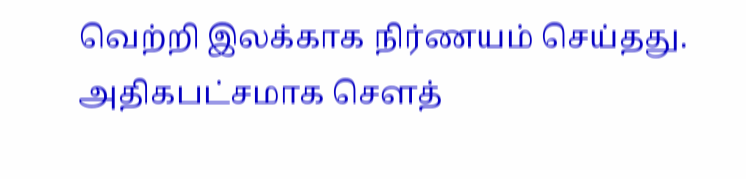வெற்றி இலக்காக நிர்ணயம் செய்தது. அதிகபட்சமாக சௌத்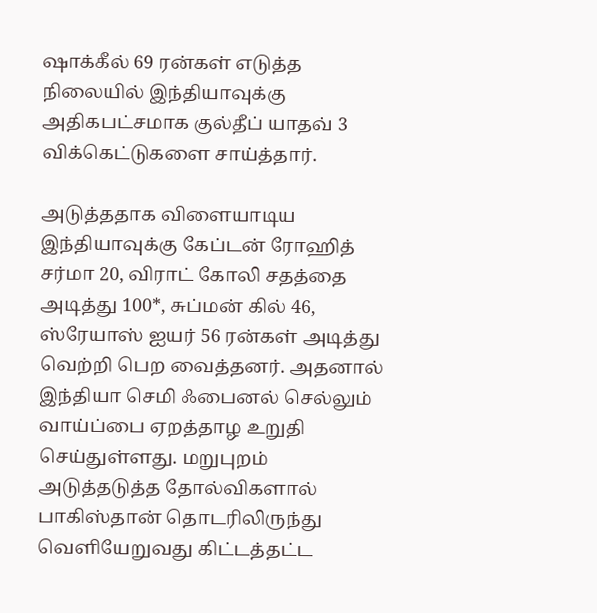ஷாக்கீல் 69 ரன்கள் எடுத்த நிலையில் இந்தியாவுக்கு அதிகபட்சமாக குல்தீப் யாதவ் 3 விக்கெட்டுகளை சாய்த்தார்.

அடுத்ததாக விளையாடிய இந்தியாவுக்கு கேப்டன் ரோஹித் சர்மா 20, விராட் கோலி சதத்தை அடித்து 100*, சுப்மன் கில் 46, ஸ்ரேயாஸ் ஐயர் 56 ரன்கள் அடித்து வெற்றி பெற வைத்தனர். அதனால் இந்தியா செமி ஃபைனல் செல்லும் வாய்ப்பை ஏறத்தாழ உறுதி செய்துள்ளது. மறுபுறம் அடுத்தடுத்த தோல்விகளால் பாகிஸ்தான் தொடரிலிருந்து வெளியேறுவது கிட்டத்தட்ட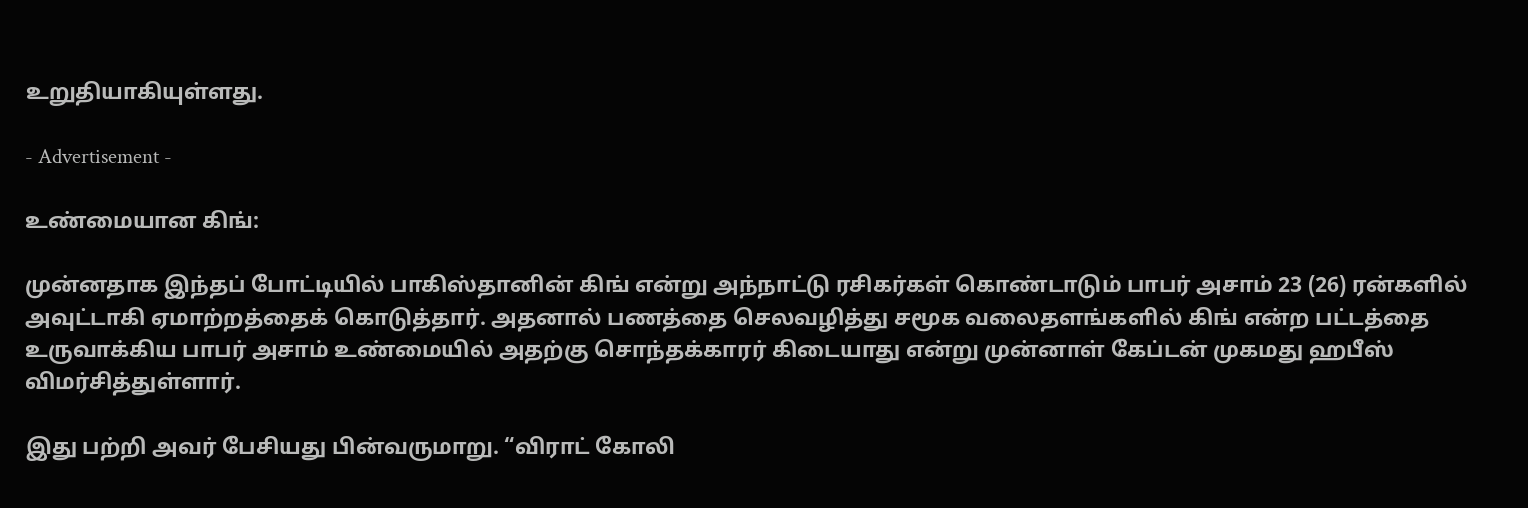உறுதியாகியுள்ளது.

- Advertisement -

உண்மையான கிங்:

முன்னதாக இந்தப் போட்டியில் பாகிஸ்தானின் கிங் என்று அந்நாட்டு ரசிகர்கள் கொண்டாடும் பாபர் அசாம் 23 (26) ரன்களில் அவுட்டாகி ஏமாற்றத்தைக் கொடுத்தார். அதனால் பணத்தை செலவழித்து சமூக வலைதளங்களில் கிங் என்ற பட்டத்தை உருவாக்கிய பாபர் அசாம் உண்மையில் அதற்கு சொந்தக்காரர் கிடையாது என்று முன்னாள் கேப்டன் முகமது ஹபீஸ் விமர்சித்துள்ளார்.

இது பற்றி அவர் பேசியது பின்வருமாறு. “விராட் கோலி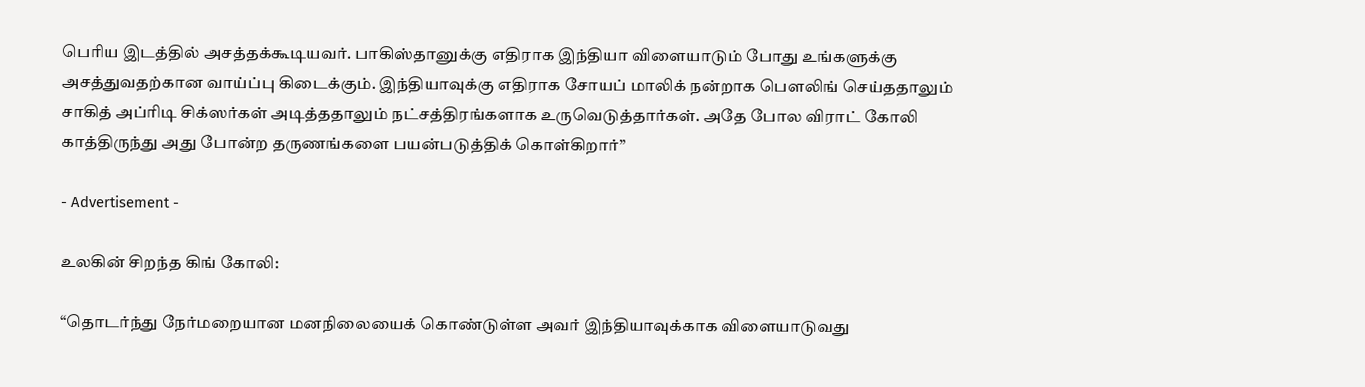பெரிய இடத்தில் அசத்தக்கூடியவர். பாகிஸ்தானுக்கு எதிராக இந்தியா விளையாடும் போது உங்களுக்கு அசத்துவதற்கான வாய்ப்பு கிடைக்கும். இந்தியாவுக்கு எதிராக சோயப் மாலிக் நன்றாக பௌலிங் செய்ததாலும் சாகித் அப்ரிடி சிக்ஸர்கள் அடித்ததாலும் நட்சத்திரங்களாக உருவெடுத்தார்கள். அதே போல விராட் கோலி காத்திருந்து அது போன்ற தருணங்களை பயன்படுத்திக் கொள்கிறார்”

- Advertisement -

உலகின் சிறந்த கிங் கோலி:

“தொடர்ந்து நேர்மறையான மனநிலையைக் கொண்டுள்ள அவர் இந்தியாவுக்காக விளையாடுவது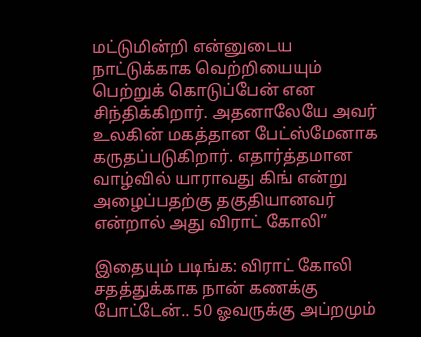மட்டுமின்றி என்னுடைய நாட்டுக்காக வெற்றியையும் பெற்றுக் கொடுப்பேன் என சிந்திக்கிறார். அதனாலேயே அவர் உலகின் மகத்தான பேட்ஸ்மேனாக கருதப்படுகிறார். எதார்த்தமான வாழ்வில் யாராவது கிங் என்று அழைப்பதற்கு தகுதியானவர் என்றால் அது விராட் கோலி”

இதையும் படிங்க: விராட் கோலி சதத்துக்காக நான் கணக்கு போட்டேன்.. 50 ஓவருக்கு அப்றமும்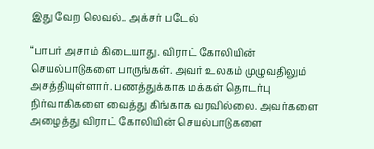இது வேற லெவல்.. அக்சர் படேல்

“பாபர் அசாம் கிடையாது. விராட் கோலியின் செயல்பாடுகளை பாருங்கள். அவர் உலகம் முழுவதிலும் அசத்தியுள்ளார். பணத்துக்காக மக்கள் தொடர்பு நிர்வாகிகளை வைத்து கிங்காக வரவில்லை. அவர்களை அழைத்து விராட் கோலியின் செயல்பாடுகளை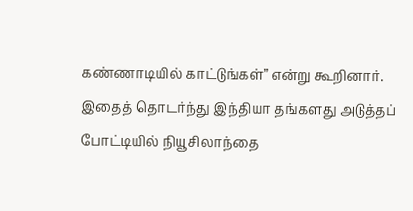கண்ணாடியில் காட்டுங்கள்” என்று கூறினார். இதைத் தொடர்ந்து இந்தியா தங்களது அடுத்தப் போட்டியில் நியூசிலாந்தை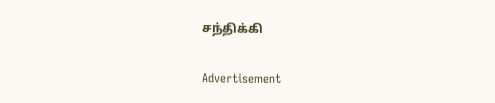சந்திக்கி

Advertisement